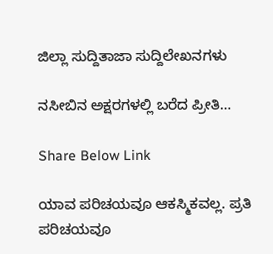ಜಿಲ್ಲಾ ಸುದ್ದಿತಾಜಾ ಸುದ್ದಿಲೇಖನಗಳು

ನಸೀಬಿನ ಅಕ್ಷರಗಳಲ್ಲಿ ಬರೆದ ಪ್ರೀತಿ…

Share Below Link

ಯಾವ ಪರಿಚಯವೂ ಆಕಸ್ಮಿಕವಲ್ಲ. ಪ್ರತಿ ಪರಿಚಯವೂ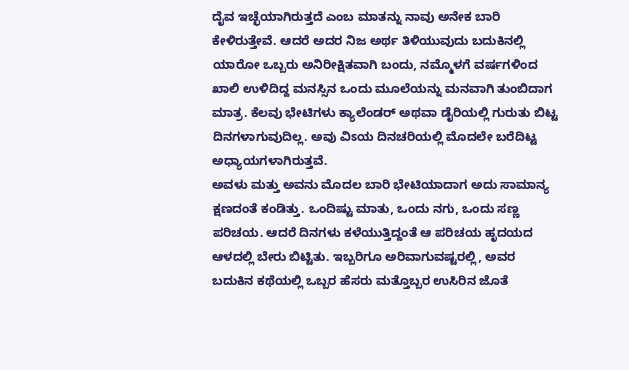ದೈವ ಇಚ್ಛೆಯಾಗಿರುತ್ತದೆ ಎಂಬ ಮಾತನ್ನು ನಾವು ಅನೇಕ ಬಾರಿ ಕೇಳಿರುತ್ತೇವೆ. ಆದರೆ ಅದರ ನಿಜ ಅರ್ಥ ತಿಳಿಯುವುದು ಬದುಕಿನಲ್ಲಿ ಯಾರೋ ಒಬ್ಬರು ಅನಿರೀಕ್ಷಿತವಾಗಿ ಬಂದು, ನಮ್ಮೊಳಗೆ ವರ್ಷಗಳಿಂದ ಖಾಲಿ ಉಳಿದಿದ್ದ ಮನಸ್ಸಿನ ಒಂದು ಮೂಲೆಯನ್ನು ಮನವಾಗಿ ತುಂಬಿದಾಗ ಮಾತ್ರ. ಕೆಲವು ಭೇಟಿಗಳು ಕ್ಯಾಲೆಂಡರ್ ಅಥವಾ ಡೈರಿಯಲ್ಲಿ ಗುರುತು ಬಿಟ್ಟ ದಿನಗಳಾಗುವುದಿಲ್ಲ. ಅವು ವಿಽಯ ದಿನಚರಿಯಲ್ಲಿ ಮೊದಲೇ ಬರೆದಿಟ್ಟ ಅಧ್ಯಾಯಗಳಾಗಿರುತ್ತವೆ.
ಅವಳು ಮತ್ತು ಅವನು ಮೊದಲ ಬಾರಿ ಭೇಟಿಯಾದಾಗ ಅದು ಸಾಮಾನ್ಯ ಕ್ಷಣದಂತೆ ಕಂಡಿತ್ತು. ಒಂದಿಷ್ಟು ಮಾತು, ಒಂದು ನಗು, ಒಂದು ಸಣ್ಣ ಪರಿಚಯ. ಆದರೆ ದಿನಗಳು ಕಳೆಯುತ್ತಿದ್ದಂತೆ ಆ ಪರಿಚಯ ಹೃದಯದ ಆಳದಲ್ಲಿ ಬೇರು ಬಿಟ್ಟಿತು. ಇಬ್ಬರಿಗೂ ಅರಿವಾಗುವಷ್ಟರಲ್ಲಿ, ಅವರ ಬದುಕಿನ ಕಥೆಯಲ್ಲಿ ಒಬ್ಬರ ಹೆಸರು ಮತ್ತೊಬ್ಬರ ಉಸಿರಿನ ಜೊತೆ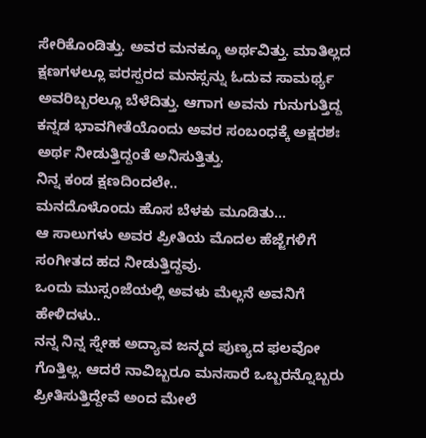ಸೇರಿಕೊಂಡಿತ್ತು. ಅವರ ಮನಕ್ಕೂ ಅರ್ಥವಿತ್ತು. ಮಾತಿಲ್ಲದ ಕ್ಷಣಗಳಲ್ಲೂ ಪರಸ್ಪರದ ಮನಸ್ಸನ್ನು ಓದುವ ಸಾಮರ್ಥ್ಯ ಅವರಿಬ್ಬರಲ್ಲೂ ಬೆಳೆದಿತ್ತು. ಆಗಾಗ ಅವನು ಗುನುಗುತ್ತಿದ್ದ ಕನ್ನಡ ಭಾವಗೀತೆಯೊಂದು ಅವರ ಸಂಬಂಧಕ್ಕೆ ಅಕ್ಷರಶಃ ಅರ್ಥ ನೀಡುತ್ತಿದ್ದಂತೆ ಅನಿಸುತ್ತಿತ್ತು.
ನಿನ್ನ ಕಂಡ ಕ್ಷಣದಿಂದಲೇ..
ಮನದೊಳೊಂದು ಹೊಸ ಬೆಳಕು ಮೂಡಿತು…
ಆ ಸಾಲುಗಳು ಅವರ ಪ್ರೀತಿಯ ಮೊದಲ ಹೆಜ್ಜೆಗಳಿಗೆ ಸಂಗೀತದ ಹದ ನೀಡುತ್ತಿದ್ದವು.
ಒಂದು ಮುಸ್ಸಂಜೆಯಲ್ಲಿ ಅವಳು ಮೆಲ್ಲನೆ ಅವನಿಗೆ ಹೇಳಿದಳು..
ನನ್ನ ನಿನ್ನ ಸ್ನೇಹ ಅದ್ಯಾವ ಜನ್ಮದ ಪುಣ್ಯದ ಫಲವೋ ಗೊತ್ತಿಲ್ಲ. ಆದರೆ ನಾವಿಬ್ಬರೂ ಮನಸಾರೆ ಒಬ್ಬರನ್ನೊಬ್ಬರು ಪ್ರೀತಿಸುತ್ತಿದ್ದೇವೆ ಅಂದ ಮೇಲೆ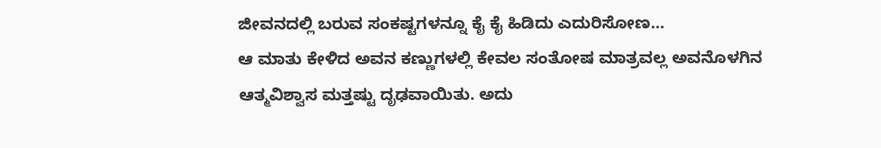ಜೀವನದಲ್ಲಿ ಬರುವ ಸಂಕಷ್ಟಗಳನ್ನೂ ಕೈ ಕೈ ಹಿಡಿದು ಎದುರಿಸೋಣ…
ಆ ಮಾತು ಕೇಳಿದ ಅವನ ಕಣ್ಣುಗಳಲ್ಲಿ ಕೇವಲ ಸಂತೋಷ ಮಾತ್ರವಲ್ಲ ಅವನೊಳಗಿನ ಆತ್ಮವಿಶ್ವಾಸ ಮತ್ತಷ್ಟು ದೃಢವಾಯಿತು. ಅದು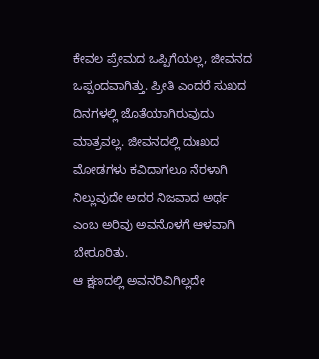ಕೇವಲ ಪ್ರೇಮದ ಒಪ್ಪಿಗೆಯಲ್ಲ, ಜೀವನದ ಒಪ್ಪಂದವಾಗಿತ್ತು. ಪ್ರೀತಿ ಎಂದರೆ ಸುಖದ ದಿನಗಳಲ್ಲಿ ಜೊತೆಯಾಗಿರುವುದು ಮಾತ್ರವಲ್ಲ. ಜೀವನದಲ್ಲಿ ದುಃಖದ ಮೋಡಗಳು ಕವಿದಾಗಲೂ ನೆರಳಾಗಿ ನಿಲ್ಲುವುದೇ ಅದರ ನಿಜವಾದ ಅರ್ಥ ಎಂಬ ಅರಿವು ಅವನೊಳಗೆ ಆಳವಾಗಿ ಬೇರೂರಿತು.
ಆ ಕ್ಷಣದಲ್ಲಿ ಅವನರಿವಿಗಿಲ್ಲದೇ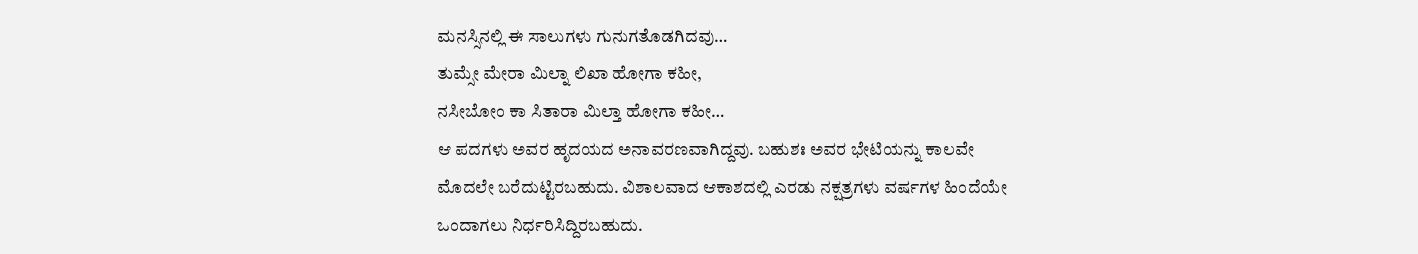ಮನಸ್ಸಿನಲ್ಲಿ ಈ ಸಾಲುಗಳು ಗುನುಗತೊಡಗಿದವು…
ತುಮ್ಸೇ ಮೇರಾ ಮಿಲ್ನಾ ಲಿಖಾ ಹೋಗಾ ಕಹೀ,
ನಸೀಬೋಂ ಕಾ ಸಿತಾರಾ ಮಿಲ್ತಾ ಹೋಗಾ ಕಹೀ…
ಆ ಪದಗಳು ಅವರ ಹೃದಯದ ಅನಾವರಣವಾಗಿದ್ದವು. ಬಹುಶಃ ಅವರ ಭೇಟಿಯನ್ನು ಕಾಲವೇ ಮೊದಲೇ ಬರೆದುಟ್ಟಿರಬಹುದು. ವಿಶಾಲವಾದ ಆಕಾಶದಲ್ಲಿ ಎರಡು ನಕ್ಷತ್ರಗಳು ವರ್ಷಗಳ ಹಿಂದೆಯೇ ಒಂದಾಗಲು ನಿರ್ಧರಿಸಿದ್ದಿರಬಹುದು.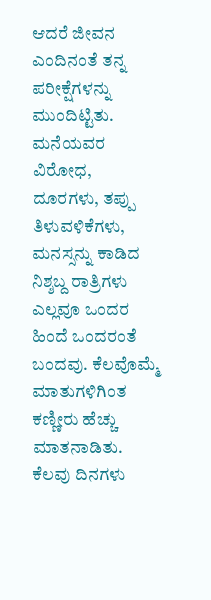ಆದರೆ ಜೀವನ ಎಂದಿನಂತೆ ತನ್ನ ಪರೀಕ್ಷೆಗಳನ್ನು ಮುಂದಿಟ್ಟಿತು. ಮನೆಯವರ ವಿರೋಧ, ದೂರಗಳು, ತಪ್ಪು ತಿಳುವಳಿಕೆಗಳು, ಮನಸ್ಸನ್ನು ಕಾಡಿದ ನಿಶ್ಶಬ್ದ ರಾತ್ರಿಗಳು ಎಲ್ಲವೂ ಒಂದರ ಹಿಂದೆ ಒಂದರಂತೆ ಬಂದವು. ಕೆಲವೊಮ್ಮೆ ಮಾತುಗಳಿಗಿಂತ ಕಣ್ಣೀರು ಹೆಚ್ಚು ಮಾತನಾಡಿತು. ಕೆಲವು ದಿನಗಳು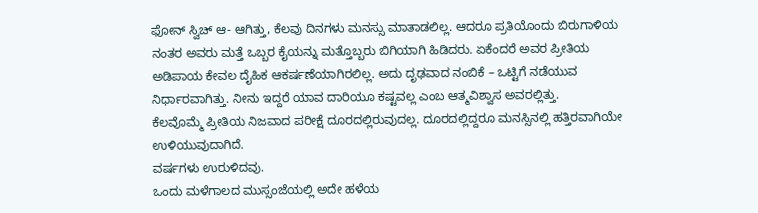ಫೋನ್ ಸ್ವಿಚ್ ಆ- ಆಗಿತ್ತು, ಕೆಲವು ದಿನಗಳು ಮನಸ್ಸು ಮಾತಾಡಲಿಲ್ಲ. ಆದರೂ ಪ್ರತಿಯೊಂದು ಬಿರುಗಾಳಿಯ ನಂತರ ಅವರು ಮತ್ತೆ ಒಬ್ಬರ ಕೈಯನ್ನು ಮತ್ತೊಬ್ಬರು ಬಿಗಿಯಾಗಿ ಹಿಡಿದರು. ಏಕೆಂದರೆ ಅವರ ಪ್ರೀತಿಯ ಅಡಿಪಾಯ ಕೇವಲ ದೈಹಿಕ ಆಕರ್ಷಣೆಯಾಗಿರಲಿಲ್ಲ. ಅದು ದೃಢವಾದ ನಂಬಿಕೆ – ಒಟ್ಟಿಗೆ ನಡೆಯುವ ನಿರ್ಧಾರವಾಗಿತ್ತು. ನೀನು ಇದ್ದರೆ ಯಾವ ದಾರಿಯೂ ಕಷ್ಟವಲ್ಲ ಎಂಬ ಆತ್ಮವಿಶ್ವಾಸ ಅವರಲ್ಲಿತ್ತು.
ಕೆಲವೊಮ್ಮೆ ಪ್ರೀತಿಯ ನಿಜವಾದ ಪರೀಕ್ಷೆ ದೂರದಲ್ಲಿರುವುದಲ್ಲ. ದೂರದಲ್ಲಿದ್ದರೂ ಮನಸ್ಸಿನಲ್ಲಿ ಹತ್ತಿರವಾಗಿಯೇ ಉಳಿಯುವುದಾಗಿದೆ.
ವರ್ಷಗಳು ಉರುಳಿದವು.
ಒಂದು ಮಳೆಗಾಲದ ಮುಸ್ಸಂಜೆಯಲ್ಲಿ ಅದೇ ಹಳೆಯ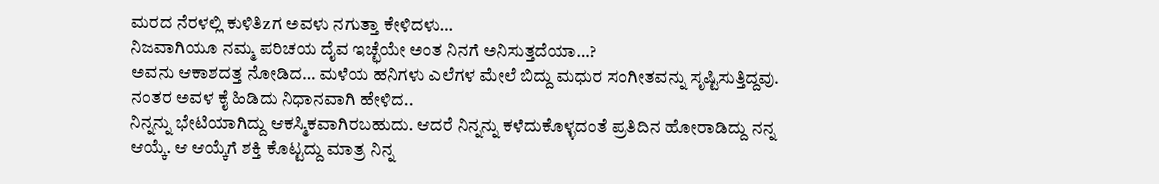ಮರದ ನೆರಳಲ್ಲಿ ಕುಳಿತಿzಗ ಅವಳು ನಗುತ್ತಾ ಕೇಳಿದಳು…
ನಿಜವಾಗಿಯೂ ನಮ್ಮ ಪರಿಚಯ ದೈವ ಇಚ್ಛೆಯೇ ಅಂತ ನಿನಗೆ ಅನಿಸುತ್ತದೆಯಾ…?
ಅವನು ಆಕಾಶದತ್ತ ನೋಡಿದ… ಮಳೆಯ ಹನಿಗಳು ಎಲೆಗಳ ಮೇಲೆ ಬಿದ್ದು ಮಧುರ ಸಂಗೀತವನ್ನು ಸೃಷ್ಟಿಸುತ್ತಿದ್ದವು. ನಂತರ ಅವಳ ಕೈ ಹಿಡಿದು ನಿಧಾನವಾಗಿ ಹೇಳಿದ..
ನಿನ್ನನ್ನು ಭೇಟಿಯಾಗಿದ್ದು ಆಕಸ್ಮಿಕವಾಗಿರಬಹುದು. ಆದರೆ ನಿನ್ನನ್ನು ಕಳೆದುಕೊಳ್ಳದಂತೆ ಪ್ರತಿದಿನ ಹೋರಾಡಿದ್ದು ನನ್ನ ಆಯ್ಕೆ. ಆ ಆಯ್ಕೆಗೆ ಶಕ್ತಿ ಕೊಟ್ಟದ್ದು ಮಾತ್ರ ನಿನ್ನ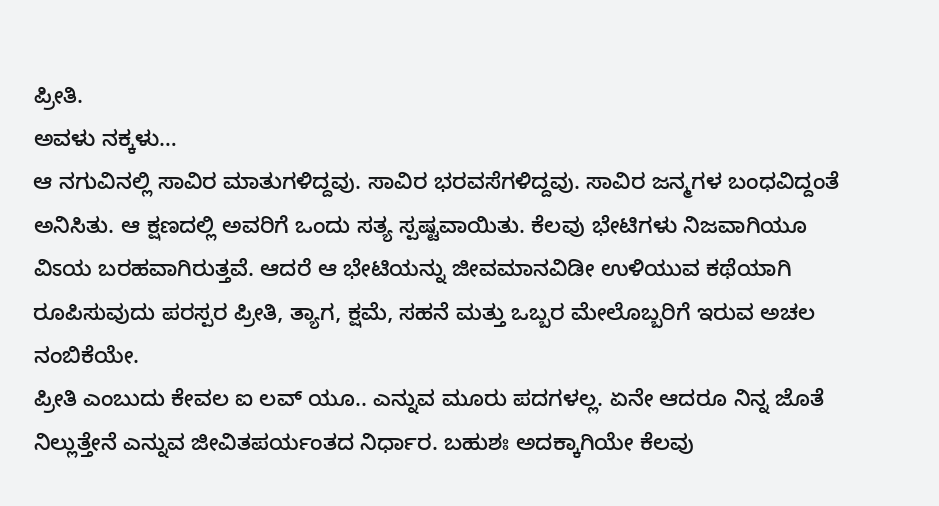ಪ್ರೀತಿ.
ಅವಳು ನಕ್ಕಳು…
ಆ ನಗುವಿನಲ್ಲಿ ಸಾವಿರ ಮಾತುಗಳಿದ್ದವು. ಸಾವಿರ ಭರವಸೆಗಳಿದ್ದವು. ಸಾವಿರ ಜನ್ಮಗಳ ಬಂಧವಿದ್ದಂತೆ ಅನಿಸಿತು. ಆ ಕ್ಷಣದಲ್ಲಿ ಅವರಿಗೆ ಒಂದು ಸತ್ಯ ಸ್ಪಷ್ಟವಾಯಿತು. ಕೆಲವು ಭೇಟಿಗಳು ನಿಜವಾಗಿಯೂ ವಿಽಯ ಬರಹವಾಗಿರುತ್ತವೆ. ಆದರೆ ಆ ಭೇಟಿಯನ್ನು ಜೀವಮಾನವಿಡೀ ಉಳಿಯುವ ಕಥೆಯಾಗಿ ರೂಪಿಸುವುದು ಪರಸ್ಪರ ಪ್ರೀತಿ, ತ್ಯಾಗ, ಕ್ಷಮೆ, ಸಹನೆ ಮತ್ತು ಒಬ್ಬರ ಮೇಲೊಬ್ಬರಿಗೆ ಇರುವ ಅಚಲ ನಂಬಿಕೆಯೇ.
ಪ್ರೀತಿ ಎಂಬುದು ಕೇವಲ ಐ ಲವ್ ಯೂ.. ಎನ್ನುವ ಮೂರು ಪದಗಳಲ್ಲ. ಏನೇ ಆದರೂ ನಿನ್ನ ಜೊತೆ ನಿಲ್ಲುತ್ತೇನೆ ಎನ್ನುವ ಜೀವಿತಪರ್ಯಂತದ ನಿರ್ಧಾರ. ಬಹುಶಃ ಅದಕ್ಕಾಗಿಯೇ ಕೆಲವು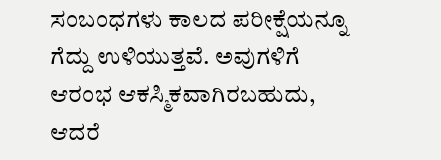ಸಂಬಂಧಗಳು ಕಾಲದ ಪರೀಕ್ಷೆಯನ್ನೂ ಗೆದ್ದು ಉಳಿಯುತ್ತವೆ. ಅವುಗಳಿಗೆ ಆರಂಭ ಆಕಸ್ಮಿಕವಾಗಿರಬಹುದು, ಆದರೆ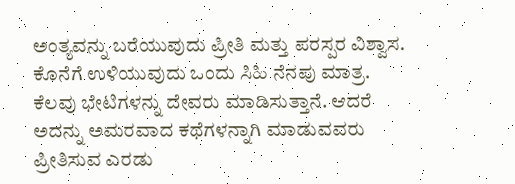ಅಂತ್ಯವನ್ನು ಬರೆಯುವುದು ಪ್ರೀತಿ ಮತ್ತು ಪರಸ್ಪರ ವಿಶ್ವಾಸ.
ಕೊನೆಗೆ ಉಳಿಯುವುದು ಒಂದು ಸಿಹಿ ನೆನಪು ಮಾತ್ರ. ಕೆಲವು ಭೇಟಿಗಳನ್ನು ದೇವರು ಮಾಡಿಸುತ್ತಾನೆ. ಆದರೆ ಅದನ್ನು ಅಮರವಾದ ಕಥೆಗಳನ್ನಾಗಿ ಮಾಡುವವರು ಪ್ರೀತಿಸುವ ಎರಡು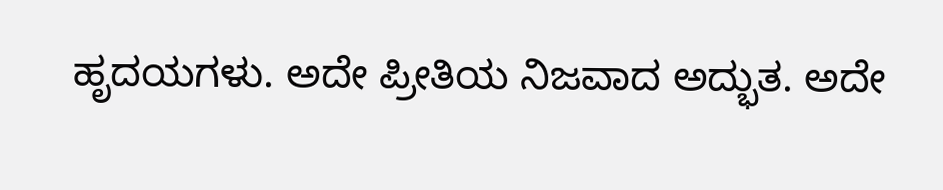ಹೃದಯಗಳು. ಅದೇ ಪ್ರೀತಿಯ ನಿಜವಾದ ಅದ್ಭುತ. ಅದೇ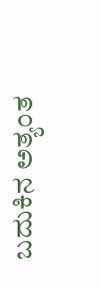ಬದುಕಿನ ಅತ್ಯಂತ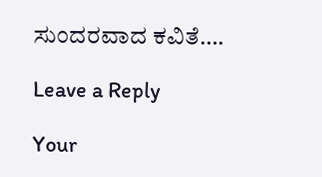ಸುಂದರವಾದ ಕವಿತೆ….

Leave a Reply

Your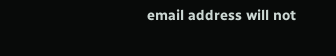email address will not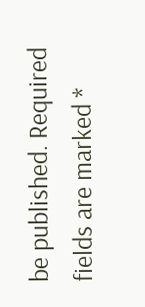be published. Required fields are marked *